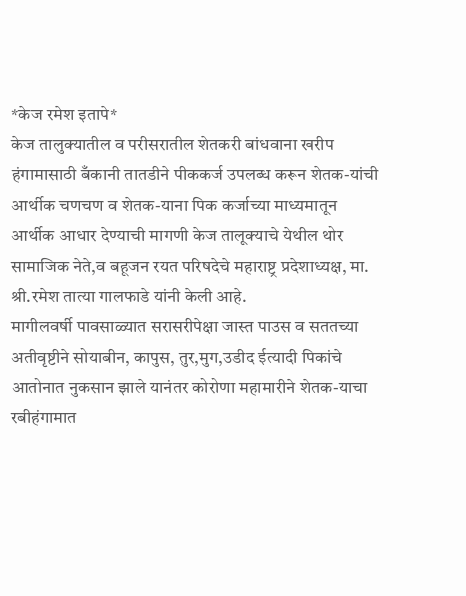*केज रमेश इतापे*
केज तालुक्यातील व परीसरातील शेतकरी बांधवाना खरीप हंगामासाठी बँकानी तातडीने पीककर्ज उपलब्ध करून शेतक-यांची आर्थीक चणचण व शेतक-याना पिक कर्जाच्या माध्यमातून आर्थीक आधार देण्याची मागणी केज तालूक्याचे येथील थोर सामाजिक नेते,व बहूजन रयत परिषदेचे महाराष्ट्र प्रदेशाध्यक्ष, मा. श्री.रमेश तात्या गालफाडे यांनी केली आहे.
मागीलवर्षी पावसाळ्यात सरासरीपेक्षा जास्त पाउस व सततच्या अतीवृष्टीने सोयाबीन, कापुस, तुर,मुग,उडीद ईत्यादी पिकांचे आतोनात नुकसान झाले यानंतर कोरोणा महामारीने शेतक-याचा रबीहंगामात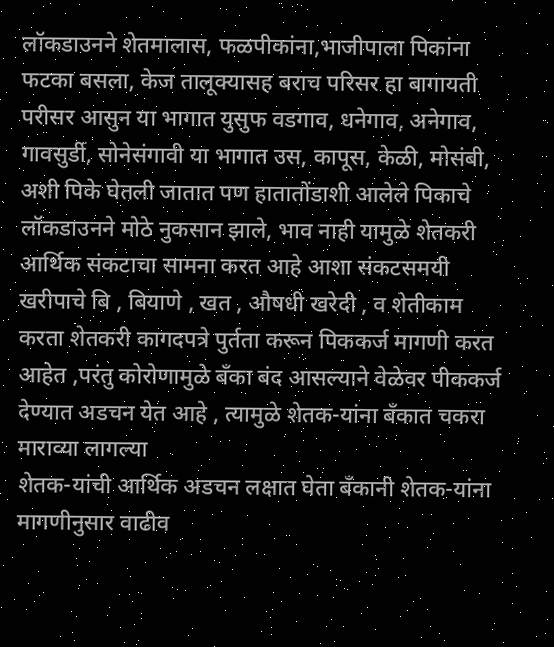लॉकडाउनने शेतमालास, फळपीकांना,भाजीपाला पिकांना फटका बसला, केज तालूक्यासह बराच परिसर हा बागायती परीसर आसुन या भागात युसुफ वडगाव, धनेगाव, अनेगाव, गावसुर्डी, सोनेसंगावी या भागात उस, कापूस, केळी, मोसंबी, अशी पिके घेतली जातात पण हातातोंडाशी आलेले पिकाचे लॉकडाउनने मोठे नुकसान झाले, भाव नाही यामुळे शेतकरी आर्थिक संकटाचा सामना करत आहे आशा संकटसमयी खरीपाचे बि , बियाणे , खत , औषधी खरेदी , व शेतीकाम करता शेतकरी कागदपत्रे पुर्तता करून पिककर्ज मागणी करत आहेत ,परंतु कोरोणामुळे बँका बंद आसल्याने वेळेवर पीककर्ज देण्यात अडचन येत आहे , त्यामुळे शेतक-यांना बँकात चकरा माराव्या लागल्या
शेतक-यांची आर्थिक अडचन लक्षात घेता बँकानी शेतक-यांना मागणीनुसार वाढीव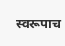स्वरूपाच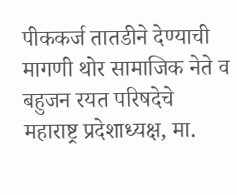पीककर्ज तातडीने देण्याची मागणी थोर सामाजिक नेते व बहुजन रयत परिषदेचे महाराष्ट्र प्रदेशाध्यक्ष, मा.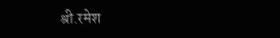श्री.रमेश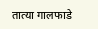तात्या गालफाडे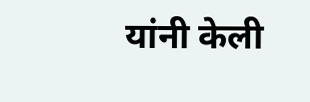यांनी केली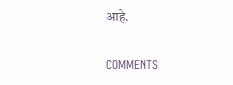आहे.

COMMENTS